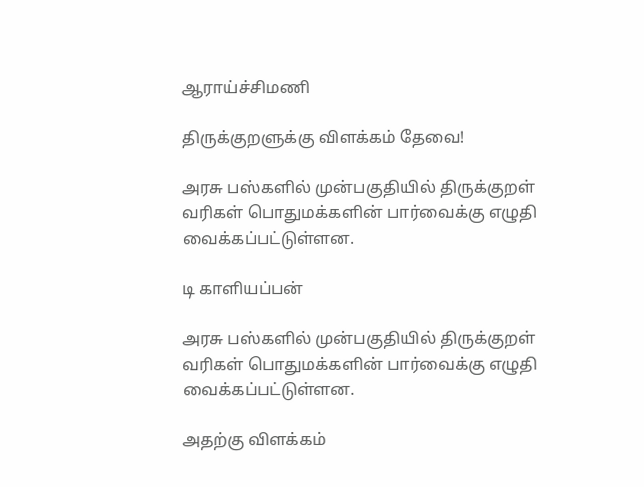ஆராய்ச்சிமணி

திருக்குறளுக்கு விளக்கம் தேவை!

அரசு பஸ்களில் முன்பகுதியில் திருக்குறள் வரிகள் பொதுமக்களின் பார்வைக்கு எழுதி வைக்கப்பட்டுள்ளன.

டி காளியப்பன்

அரசு பஸ்களில் முன்பகுதியில் திருக்குறள் வரிகள் பொதுமக்களின் பார்வைக்கு எழுதி வைக்கப்பட்டுள்ளன.

அதற்கு விளக்கம்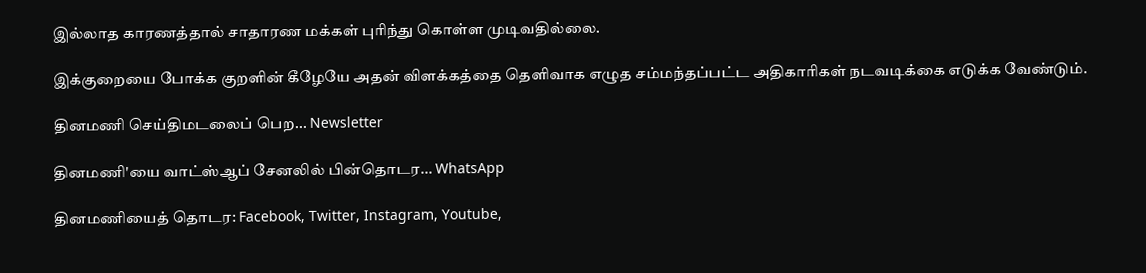இல்லாத காரணத்தால் சாதாரண மக்கள் புரிந்து கொள்ள முடிவதில்லை.

இக்குறையை போக்க குறளின் கீழேயே அதன் விளக்கத்தை தெளிவாக எழுத சம்மந்தப்பட்ட அதிகாரிகள் நடவடிக்கை எடுக்க வேண்டும்.

தினமணி செய்திமடலைப் பெற... Newsletter

தினமணி'யை வாட்ஸ்ஆப் சேனலில் பின்தொடர... WhatsApp

தினமணியைத் தொடர: Facebook, Twitter, Instagram, Youtube,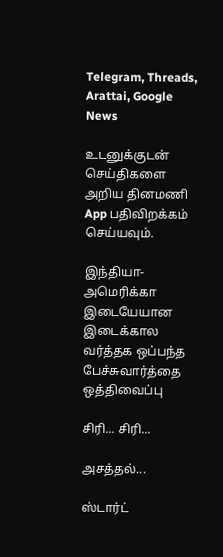Telegram, Threads, Arattai, Google News

உடனுக்குடன் செய்திகளை அறிய தினமணி App பதிவிறக்கம் செய்யவும்.

இந்தியா-அமெரிக்கா இடையேயான இடைக்கால வர்த்தக ஒப்பந்த பேச்சுவார்த்தை ஒத்திவைப்பு

சிரி... சிரி...

அசத்தல்...

ஸ்டார்ட்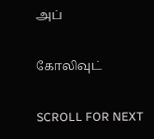அப்

கோலிவுட்

SCROLL FOR NEXT